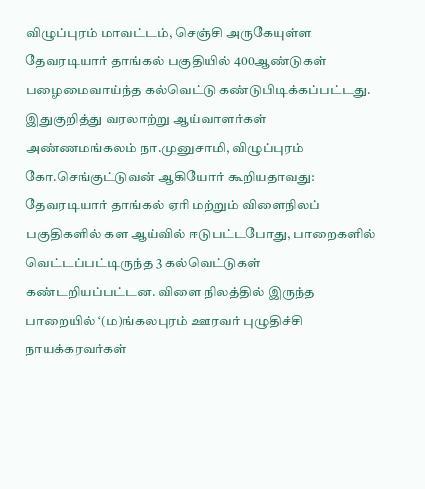விழுப்புரம் மாவட்டம், செஞ்சி அருகேயுள்ள தேவரடியார் தாங்கல் பகுதியில் 400ஆண்டுகள் பழைமைவாய்ந்த கல்வெட்டு கண்டுபிடிக்கப்பட்டது.
இதுகுறித்து வரலாற்று ஆய்வாளர்கள் அண்ணமங்கலம் நா.முனுசாமி, விழுப்புரம் கோ.செங்குட்டுவன் ஆகியோர் கூறியதாவது:
தேவரடியார் தாங்கல் ஏரி மற்றும் விளைநிலப் பகுதிகளில் கள ஆய்வில் ஈடுபட்டபோது, பாறைகளில் வெட்டப்பட்டிருந்த 3 கல்வெட்டுகள் கண்டறியப்பட்டன. விளை நிலத்தில் இருந்த பாறையில் ‘(ம)ங்கலபுரம் ஊரவர் புழுதிச்சி நாயக்கரவர்கள்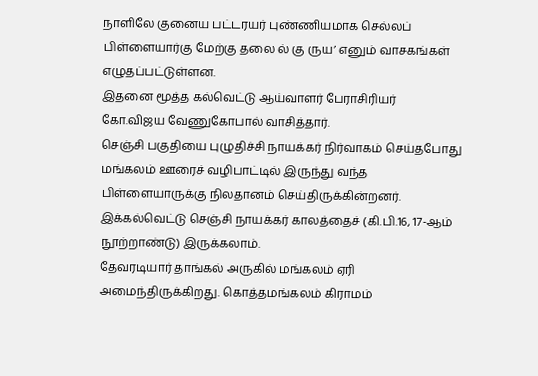நாளிலே குனைய பட்டரயர் புண்ணியமாக செல்லப் பிள்ளையார்கு மேற்கு தலை ல் கு ருய’ எனும் வாசகங்கள் எழுதப்பட்டுள்ளன.
இதனை மூத்த கல்வெட்டு ஆய்வாளர் பேராசிரியர் கோ.விஜய வேணுகோபால் வாசித்தார்.
செஞ்சி பகுதியை புழுதிச்சி நாயக்கர் நிர்வாகம் செய்தபோது மங்கலம் ஊரைச் வழிபாட்டில் இருந்து வந்த பிள்ளையாருக்கு நிலதானம் செய்திருக்கின்றனர். இக்கல்வெட்டு செஞ்சி நாயக்கர் காலத்தைச் (கி.பி.16, 17-ஆம் நூற்றாண்டு) இருக்கலாம்.
தேவரடியார் தாங்கல் அருகில் மங்கலம் ஏரி அமைந்திருக்கிறது. கொத்தமங்கலம் கிராமம்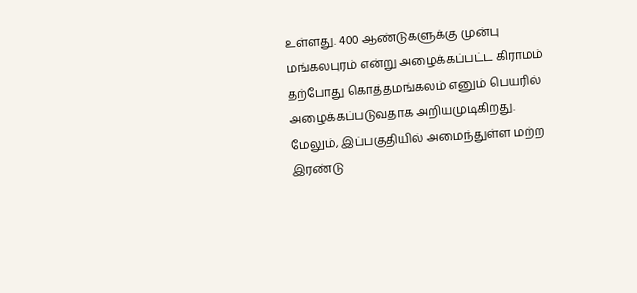உள்ளது. 400 ஆண்டுகளுக்கு முன்பு மங்கலபுரம் என்று அழைக்கப்பட்ட கிராமம் தற்போது கொத்தமங்கலம் எனும் பெயரில் அழைக்கப்படுவதாக அறியமுடிகிறது.
மேலும், இப்பகுதியில் அமைந்துள்ள மற்ற இரண்டு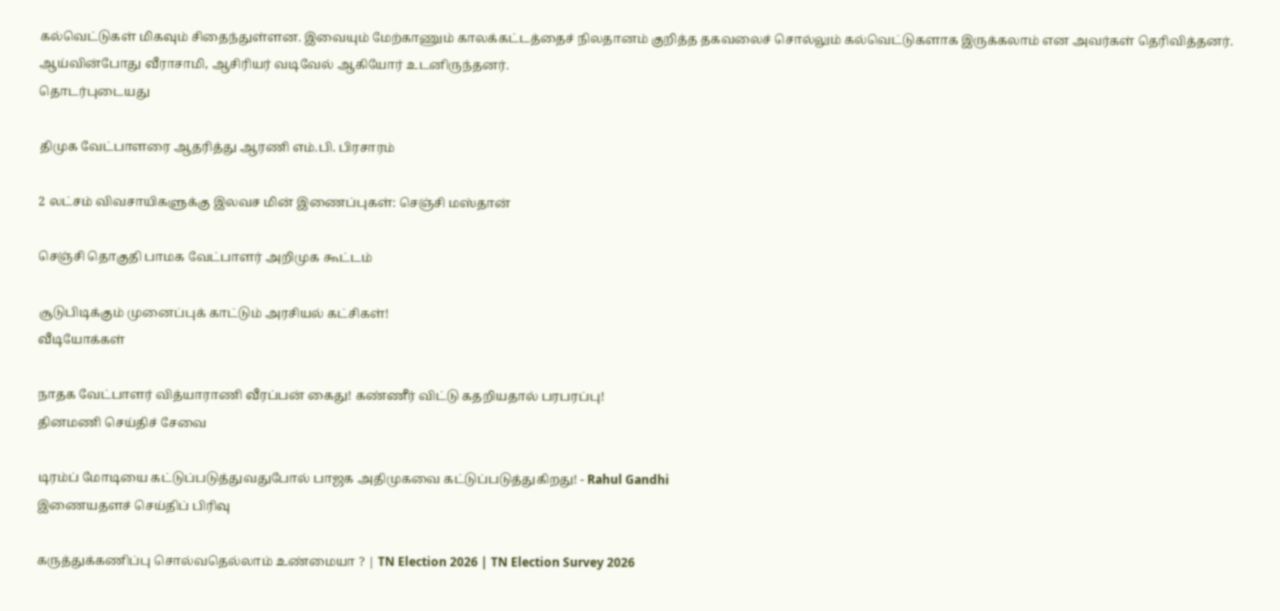கல்வெட்டுகள் மிகவும் சிதைந்துள்ளன. இவையும் மேற்காணும் காலக்கட்டத்தைச் நிலதானம் குறித்த தகவலைச் சொல்லும் கல்வெட்டுகளாக இருக்கலாம் என அவர்கள் தெரிவித்தனர். ஆய்வின்போது வீராசாமி, ஆசிரியர் வடிவேல் ஆகியோர் உடனிருந்தனர்.
தொடர்புடையது

திமுக வேட்பாளரை ஆதரித்து ஆரணி எம்.பி. பிரசாரம்

2 லட்சம் விவசாயிகளுக்கு இலவச மின் இணைப்புகள்: செஞ்சி மஸ்தான்

செஞ்சி தொகுதி பாமக வேட்பாளர் அறிமுக கூட்டம்

சூடுபிடிக்கும் முனைப்புக் காட்டும் அரசியல் கட்சிகள்!
வீடியோக்கள்

நாதக வேட்பாளர் வித்யாராணி வீரப்பன் கைது! கண்ணீர் விட்டு கதறியதால் பரபரப்பு!
தினமணி செய்திச் சேவை

டிரம்ப் மோடியை கட்டுப்படுத்துவதுபோல் பாஜக அதிமுகவை கட்டுப்படுத்துகிறது! - Rahul Gandhi
இணையதளச் செய்திப் பிரிவு

கருத்துக்கணிப்பு சொல்வதெல்லாம் உண்மையா ? | TN Election 2026 | TN Election Survey 2026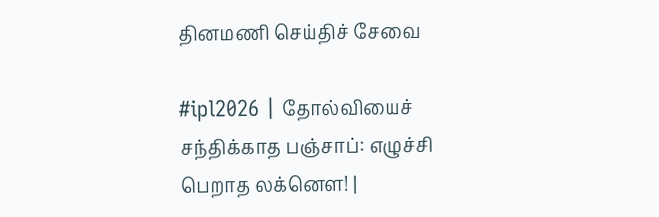தினமணி செய்திச் சேவை

#ipl2026 | தோல்வியைச் சந்திக்காத பஞ்சாப்: எழுச்சி பெறாத லக்னௌ! |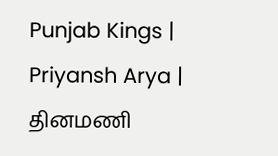Punjab Kings | Priyansh Arya |
தினமணி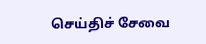செய்திச் சேவை